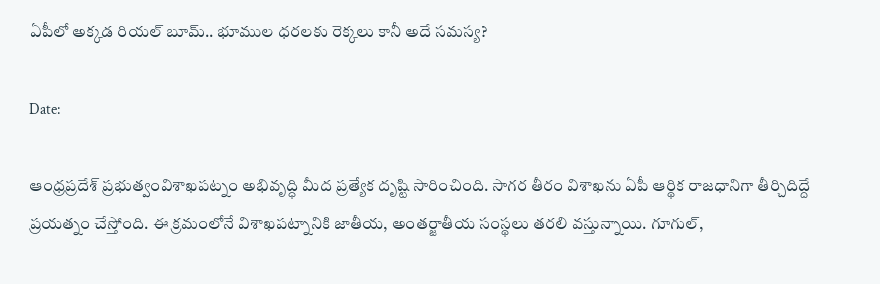ఏపీలో అక్కడ రియల్ బూమ్.. భూముల ధరలకు రెక్కలు కానీ అదే సమస్య?

Date:

ఆంధ్రప్రదేశ్ ప్రభుత్వంవిశాఖపట్నం అభివృద్ధి మీద ప్రత్యేక దృష్టి సారించింది. సాగర తీరం విశాఖను ఏపీ ఆర్థిక రాజధానిగా తీర్చిదిద్దే ప్రయత్నం చేస్తోంది. ఈ క్రమంలోనే విశాఖపట్నానికి జాతీయ, అంతర్జాతీయ సంస్థలు తరలి వస్తున్నాయి. గూగుల్,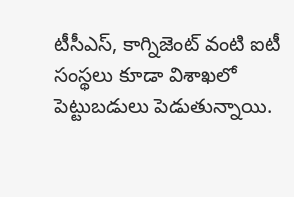టీసీఎస్, కాగ్నిజెంట్ వంటి ఐటీ సంస్థలు కూడా విశాఖలో పెట్టుబడులు పెడుతున్నాయి.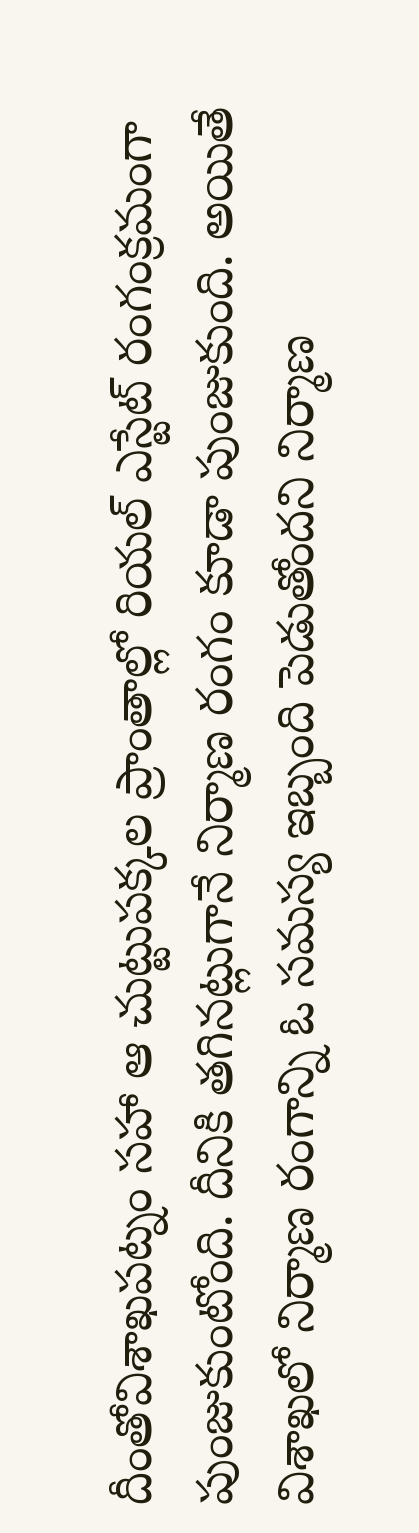దీంతోవిశాఖపట్నం సహా ఆ చుట్టుపక్కల ప్రాంతాల్లో రియల్ ఎస్టేట్ రంగంక్రమంగా పుంజుకుంటోంది. దీనికి తగినట్లుగానే నిర్మాణ రంగం కూడా పుంజుకుంది. అయితే విశాఖలో నిర్మాణ రంగాన్ని ఓ సమస్య ఇబ్బంది పెడుతోందని నిర్మాణ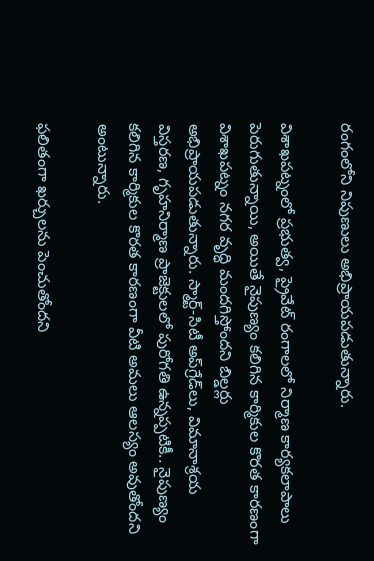రంగంలోని నిపుణులు అభిప్రాయపడుతున్నారు.

విశాఖపట్నంలో ప్రభుత్వ, ప్రైవేట్ రంగాలలో నిర్మాణ కార్యకలాపాలు పెరుగుతున్నాయి, అయితే నైపుణ్యం కలిగిన కార్మికుల కొరత కారణంగా విశాఖపట్నం నగర వృద్ధి మందగిస్తోందని బిల్డర్లు అభిప్రాయపడుతున్నారు. స్మార్ట్-సిటీ అప్‌గ్రేడ్‌లు, విమానాశ్రయ విస్తరణ, గృహనిర్మాణ ప్రాజెక్టులలో పురోగతి ఉన్నప్పటికీ.. నైపుణ్యం కలిగిన కార్మికుల కొరత కారణంగా వీటి అమలు ఆలస్యం అవుతోందని అంటున్నారు.

ఫలితంగా ఖర్చులను పెంచుతోందని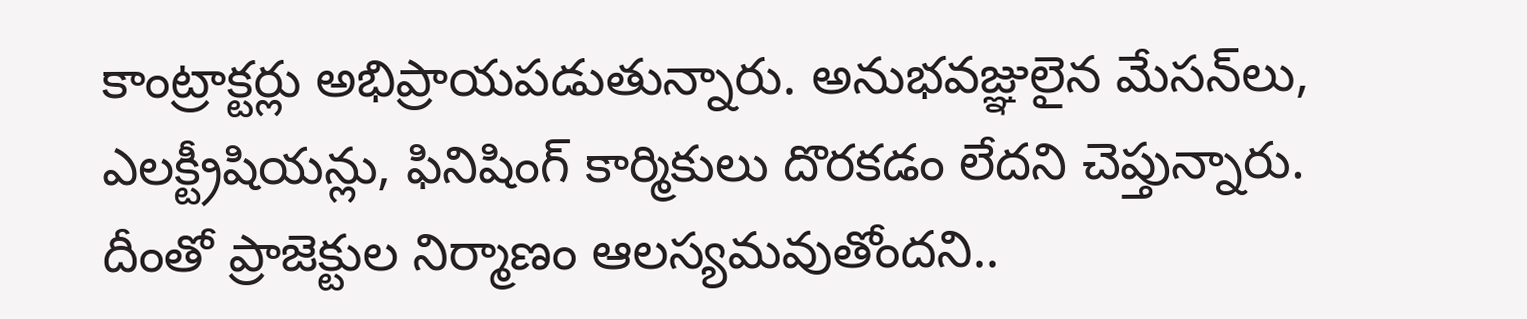కాంట్రాక్టర్లు అభిప్రాయపడుతున్నారు. అనుభవజ్ఞులైన మేసన్‌లు, ఎలక్ట్రీషియన్లు, ఫినిషింగ్ కార్మికులు దొరకడం లేదని చెప్తున్నారు. దీంతో ప్రాజెక్టుల నిర్మాణం ఆలస్యమవుతోందని..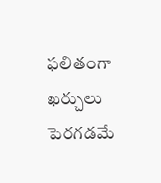ఫలితంగా ఖర్చులు పెరగడమే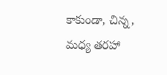కాకుండా, చిన్న, మధ్య తరహా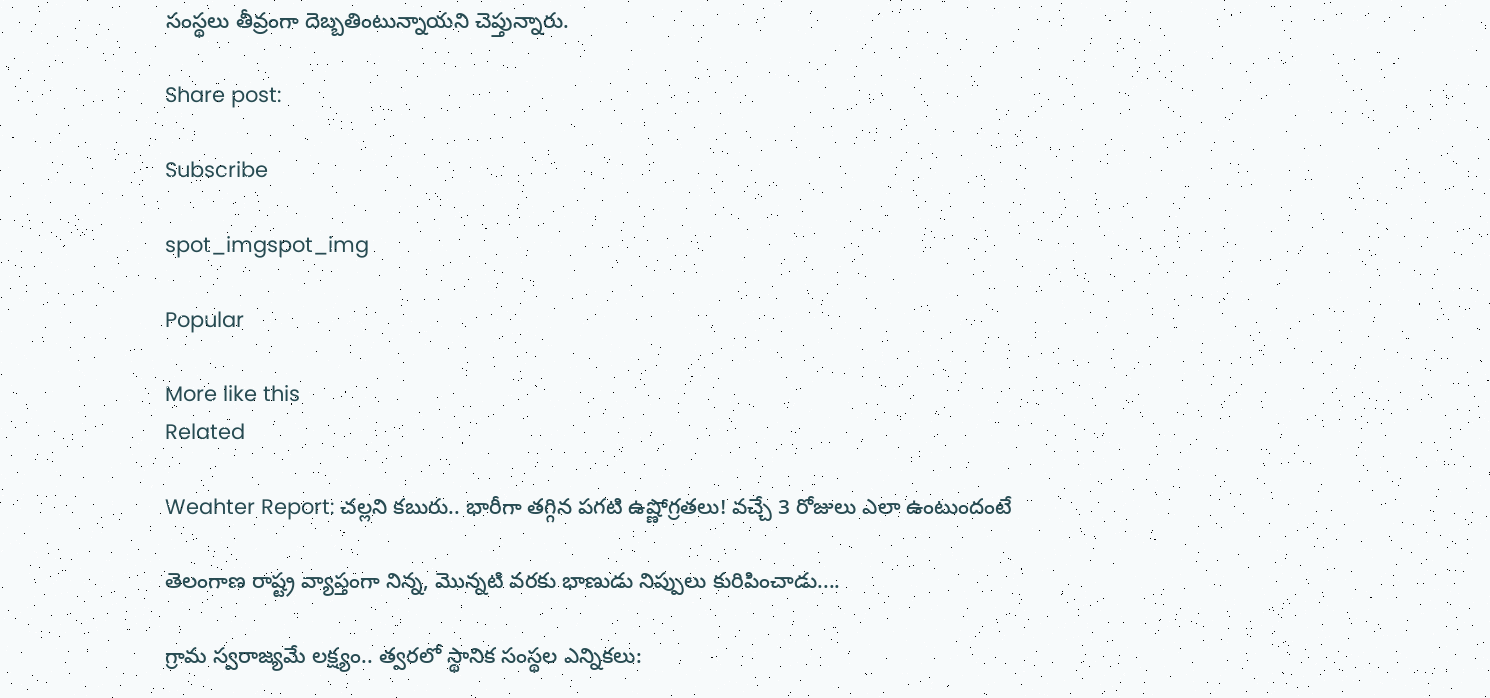సంస్థలు తీవ్రంగా దెబ్బతింటున్నాయని చెప్తున్నారు.

Share post:

Subscribe

spot_imgspot_img

Popular

More like this
Related

Weahter Report: చల్లని కబురు.. భారీగా తగ్గిన పగటి ఉష్ణోగ్రతలు! వచ్చే 3 రోజులు ఎలా ఉంటుందంటే

తెలంగాణ రాష్ట్ర వ్యాప్తంగా నిన్న, మొన్నటి వరకు భాణుడు నిప్పులు కురిపించాడు....

గ్రామ స్వరాజ్యమే లక్ష్యం.. త్వరలో స్థానిక సంస్థల ఎన్నికలు: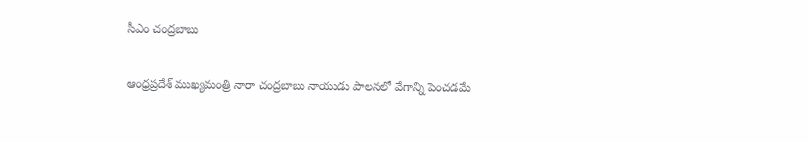సీఎం చంద్రబాబు

ఆంధ్రప్రదేశ్ ముఖ్యమంత్రి నారా చంద్రబాబు నాయుడు పాలనలో వేగాన్ని పెంచడమే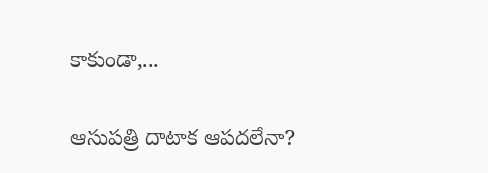కాకుండా,...

ఆసుపత్రి దాటాక ఆపదలేనా?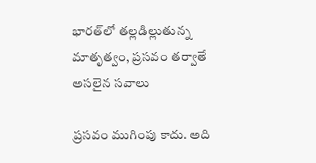భారత్‌లో తల్లడిల్లుతున్న మాతృత్వం, ప్రసవం తర్వాతే అసలైన సవాలు

ప్రసవం ముగింపు కాదు. అది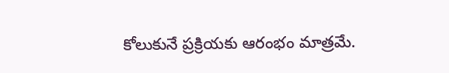కోలుకునే ప్రక్రియకు ఆరంభం మాత్రమే.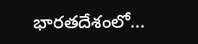భారతదేశంలో...